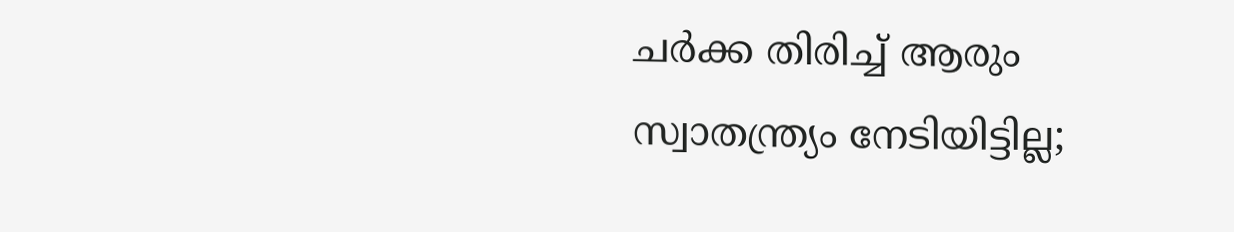ചര്‍ക്ക തിരിച്ച് ആരും സ്വാതന്ത്ര്യം നേടിയിട്ടില്ല;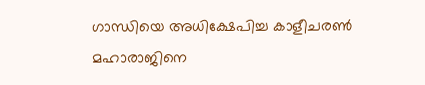ഗാന്ധിയെ അധിക്ഷേപിച്ച കാളീചരണ്‍ മഹാരാജിനെ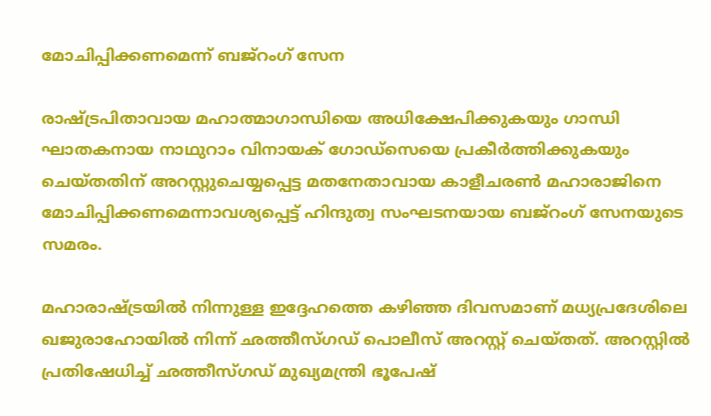മോചിപ്പിക്കണമെന്ന് ബജ്‌റംഗ് സേന

രാഷ്ട്രപിതാവായ മഹാത്മാഗാന്ധിയെ അധിക്ഷേപിക്കുകയും ഗാന്ധി ഘാതകനായ നാഥുറാം വിനായക് ഗോഡ്‌സെയെ പ്രകീര്‍ത്തിക്കുകയും ചെയ്തതിന് അറസ്റ്റുചെയ്യപ്പെട്ട മതനേതാവായ കാളീചരണ്‍ മഹാരാജിനെ മോചിപ്പിക്കണമെന്നാവശ്യപ്പെട്ട് ഹിന്ദുത്വ സംഘടനയായ ബജ്‌റംഗ് സേനയുടെ സമരം.

മഹാരാഷ്ട്രയില്‍ നിന്നുള്ള ഇദ്ദേഹത്തെ കഴിഞ്ഞ ദിവസമാണ് മധ്യപ്രദേശിലെ ഖജുരാഹോയില്‍ നിന്ന് ഛത്തീസ്ഗഡ് പൊലീസ് അറസ്റ്റ് ചെയ്തത്. അറസ്റ്റിൽ പ്രതിഷേധിച്ച് ഛത്തീസ്ഗഡ് മുഖ്യമന്ത്രി ഭൂപേഷ്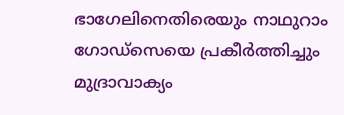ഭാഗേലിനെതിരെയും നാഥുറാം ഗോഡ്സെയെ പ്രകീര്‍ത്തിച്ചും മുദ്രാവാക്യം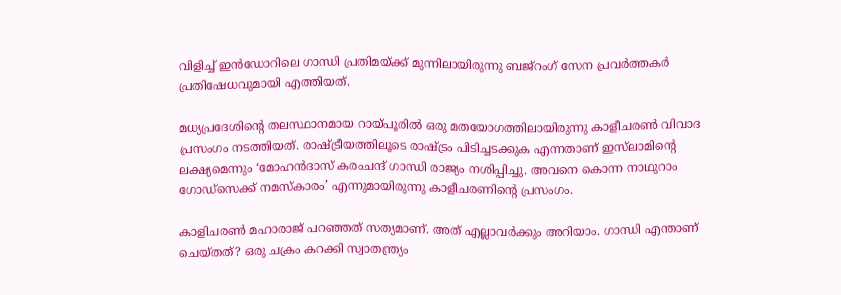വിളിച്ച് ഇന്‍ഡോറിലെ ഗാന്ധി പ്രതിമയ്ക്ക് മുന്നിലായിരുന്നു ബജ്‌റംഗ് സേന പ്രവർത്തകർ പ്രതിഷേധവുമായി എത്തിയത്.

മധ്യപ്രദേശിന്റെ തലസ്ഥാനമായ റായ്പൂരില്‍ ഒരു മതയോഗത്തിലായിരുന്നു കാളീചരണ്‍ വിവാദ പ്രസംഗം നടത്തിയത്. രാഷ്ട്രീയത്തിലൂടെ രാഷ്ട്രം പിടിച്ചടക്കുക എന്നതാണ് ഇസ്‌ലാമിന്റെ ലക്ഷ്യമെന്നും ‘മോഹന്‍ദാസ് കരംചന്ദ് ഗാന്ധി രാജ്യം നശിപ്പിച്ചു. അവനെ കൊന്ന നാഥുറാം ഗോഡ്സെക്ക് നമസ്‌കാരം’ എന്നുമായിരുന്നു കാളീചരണിന്റെ പ്രസംഗം.

കാളിചരണ്‍ മഹാരാജ് പറഞ്ഞത് സത്യമാണ്. അത് എല്ലാവര്‍ക്കും അറിയാം. ഗാന്ധി എന്താണ് ചെയ്തത്? ഒരു ചക്രം കറക്കി സ്വാതന്ത്ര്യം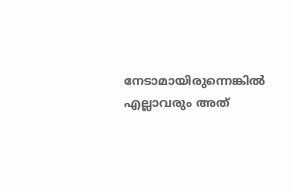നേടാമായിരുന്നെങ്കില്‍ എല്ലാവരും അത്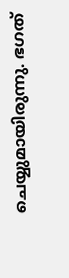ചെയ്യുമായിരുന്നു. ഭഗത്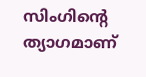സിംഗിന്റെ ത്യാഗമാണ്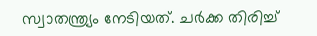സ്വാതന്ത്ര്യം നേടിയത്. ചര്‍ക്ക തിരിച്ച്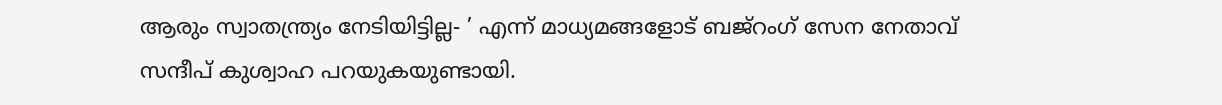ആരും സ്വാതന്ത്ര്യം നേടിയിട്ടില്ല- ’ എന്ന് മാധ്യമങ്ങളോട് ബജ്‌റംഗ് സേന നേതാവ് സന്ദീപ് കുശ്വാഹ പറയുകയുണ്ടായി.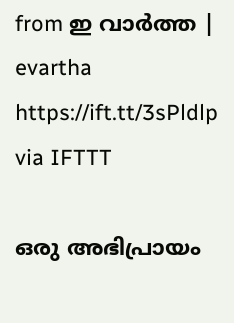from ഇ വാർത്ത | evartha https://ift.tt/3sPldlp
via IFTTT

ഒരു അഭിപ്രായം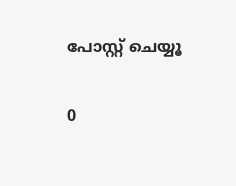പോസ്റ്റ് ചെയ്യൂ

0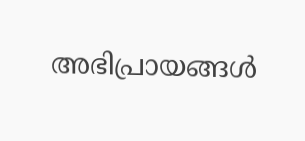അഭിപ്രായങ്ങള്‍